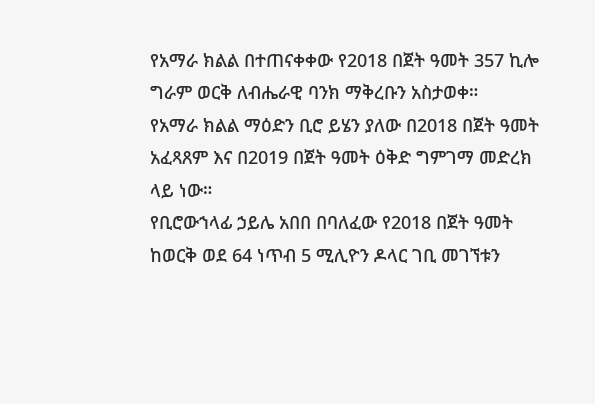የአማራ ክልል በተጠናቀቀው የ2018 በጀት ዓመት 357 ኪሎ ግራም ወርቅ ለብሔራዊ ባንክ ማቅረቡን አስታወቀ።
የአማራ ክልል ማዕድን ቢሮ ይሄን ያለው በ2018 በጀት ዓመት አፈጻጸም እና በ2019 በጀት ዓመት ዕቅድ ግምገማ መድረክ ላይ ነው።
የቢሮውኀላፊ ኃይሌ አበበ በባለፈው የ2018 በጀት ዓመት ከወርቅ ወደ 64 ነጥብ 5 ሚሊዮን ዶላር ገቢ መገኘቱን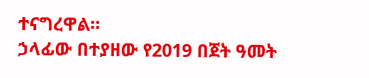ተናግረዋል።
ኃላፊው በተያዘው የ2019 በጀት ዓመት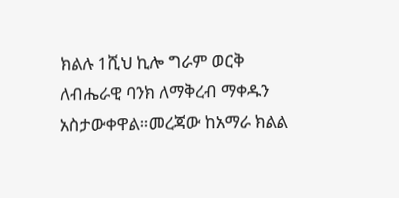ክልሉ 1ሺህ ኪሎ ግራም ወርቅ ለብሔራዊ ባንክ ለማቅረብ ማቀዱን አስታውቀዋል።መረጃው ከአማራ ክልል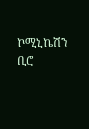ኮሚኒኬሽን ቢሮ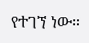የተገኘ ነው።